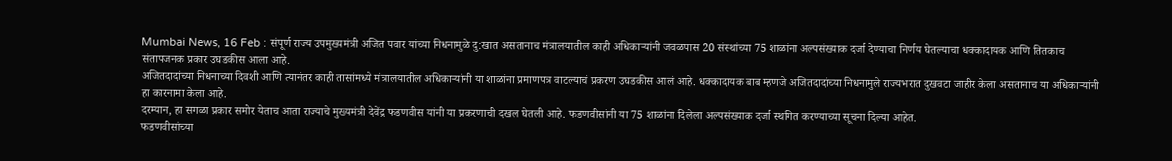Mumbai News, 16 Feb : संपूर्ण राज्य उपमुख्यमंत्री अजित पवार यांच्या निधनामुळे दु:खात असतानाच मंत्रालयातील काही अधिकाऱ्यांनी जवळपास 20 संस्थांच्या 75 शाळांना अल्पसंख्याक दर्जा देण्याचा निर्णय घेतल्याचा धक्कादायक आणि तितकाच संतापजनक प्रकार उघडकीस आला आहे.
अजितदादांच्या निधनाच्या दिवशी आणि त्यानंतर काही तासांमध्ये मंत्रालयातील अधिकाऱ्यांनी या शाळांना प्रमाणपत्र वाटल्याचं प्रकरण उघडकीस आलं आहे. धक्कादायक बाब म्हणजे अजितदादांच्या निधनामुले राज्यभरात दुखवटा जाहीर केला असतानाच या अधिकाऱ्यांनी हा कारनामा केला आहे.
दरम्यान, हा सगळा प्रकार समोर येताच आता राज्याचे मुख्यमंत्री देवेंद्र फडणवीस यांनी या प्रकरणाची दखल घेतली आहे. फडणवीसांनी या 75 शाळांना दिलेला अल्पसंख्याक दर्जा स्थगित करण्याच्या सूचना दिल्या आहेत.
फडणवीसांच्या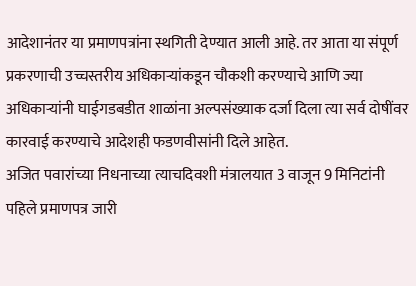आदेशानंतर या प्रमाणपत्रांना स्थगिती देण्यात आली आहे. तर आता या संपूर्ण प्रकरणाची उच्चस्तरीय अधिकाऱ्यांकडून चौकशी करण्याचे आणि ज्या अधिकाऱ्यांनी घाईगडबडीत शाळांना अल्पसंख्याक दर्जा दिला त्या सर्व दोषींवर कारवाई करण्याचे आदेशही फडणवीसांनी दिले आहेत.
अजित पवारांच्या निधनाच्या त्याचदिवशी मंत्रालयात 3 वाजून 9 मिनिटांनी पहिले प्रमाणपत्र जारी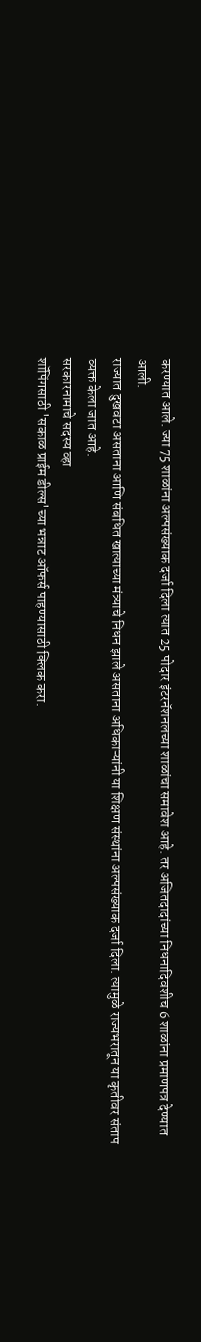करण्यात आले. ज्या 75 शाळांना अल्पसंख्याक दर्जा दिला त्यात 25 पोदार इंटरनॅशनलच्या शाळांचा समावेश आहे. तर अजितदादांच्या निधनादिवशीच 6 शाळांना प्रमाणपत्र देण्यात आली.
राज्यात दुखवटा असताना आणि संबधित खात्याच्या मंत्र्याचे निधन झाले असताना अधिकाऱ्यांनी या शिक्षण संस्थांना अल्पसंख्याक दर्जा दिला. त्यामुळे राज्यभरातून या कृतीवर संताप व्यक्त केला जात आहे.
सरकारनामाचे सदस्य व्हा
शॉपिंगसाठी 'सकाळ प्राईम डील्स'च्या भन्नाट ऑफर्स पाहण्यासाठी क्लिक करा.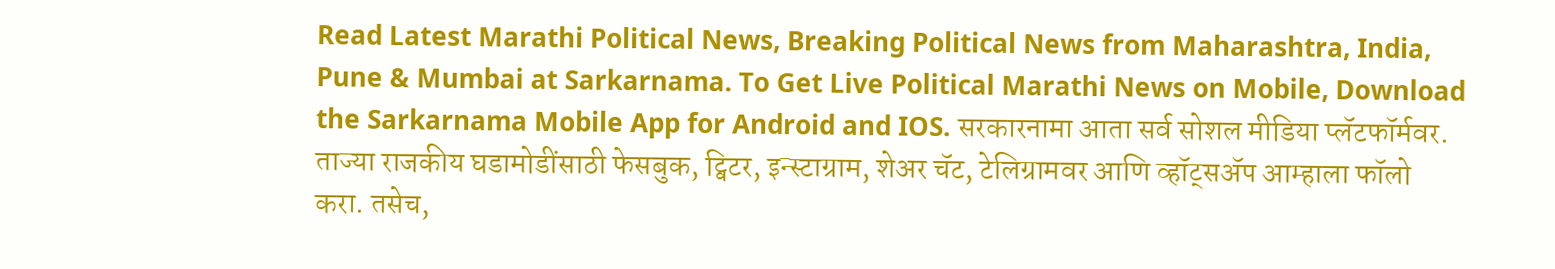Read Latest Marathi Political News, Breaking Political News from Maharashtra, India, Pune & Mumbai at Sarkarnama. To Get Live Political Marathi News on Mobile, Download the Sarkarnama Mobile App for Android and IOS. सरकारनामा आता सर्व सोशल मीडिया प्लॅटफॉर्मवर. ताज्या राजकीय घडामोडींसाठी फेसबुक, ट्विटर, इन्स्टाग्राम, शेअर चॅट, टेलिग्रामवर आणि व्हॉट्सॲप आम्हाला फॉलो करा. तसेच,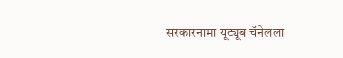सरकारनामा यूट्यूब चॅनेलला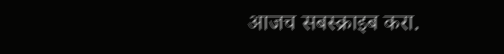आजच सबस्क्राइब करा.